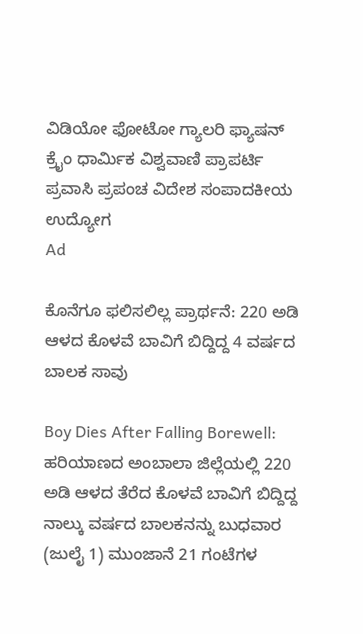ವಿಡಿಯೋ ಫೋಟೋ ಗ್ಯಾಲರಿ ಫ್ಯಾಷನ್ ಕ್ರೈಂ ಧಾರ್ಮಿಕ ವಿಶ್ವವಾಣಿ ಪ್ರಾಪರ್ಟಿ ಪ್ರವಾಸಿ ಪ್ರಪಂಚ ವಿದೇಶ ಸಂಪಾದಕೀಯ ಉದ್ಯೋಗ
Ad

ಕೊನೆಗೂ ಫಲಿಸಲಿಲ್ಲ ಪ್ರಾರ್ಥನೆ: 220 ಅಡಿ ಆಳದ ಕೊಳವೆ ಬಾವಿಗೆ ಬಿದ್ದಿದ್ದ 4 ವರ್ಷದ ಬಾಲಕ ಸಾವು

Boy Dies After Falling Borewell: ಹರಿಯಾಣದ ಅಂಬಾಲಾ ಜಿಲ್ಲೆಯಲ್ಲಿ 220 ಅಡಿ ಆಳದ ತೆರೆದ ಕೊಳವೆ ಬಾವಿಗೆ ಬಿದ್ದಿದ್ದ ನಾಲ್ಕು ವರ್ಷದ ಬಾಲಕನನ್ನು ಬುಧವಾರ (ಜುಲೈ 1) ಮುಂಜಾನೆ 21 ಗಂಟೆಗಳ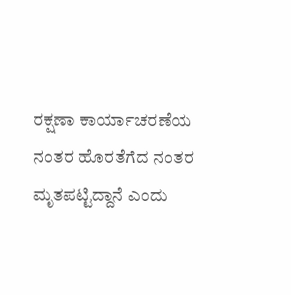ರಕ್ಷಣಾ ಕಾರ್ಯಾಚರಣೆಯ ನಂತರ ಹೊರತೆಗೆದ ನಂತರ ಮೃತಪಟ್ಟಿದ್ದಾನೆ ಎಂದು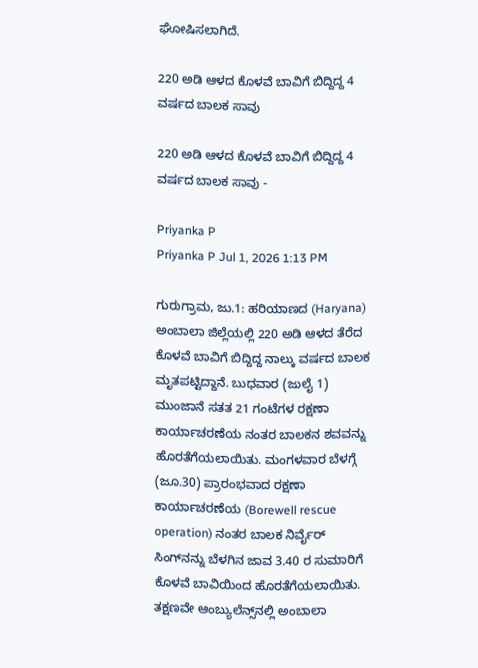ಘೋಷಿಸಲಾಗಿದೆ.

220 ಅಡಿ ಆಳದ ಕೊಳವೆ ಬಾವಿಗೆ ಬಿದ್ದಿದ್ದ 4 ವರ್ಷದ ಬಾಲಕ ಸಾವು

220 ಅಡಿ ಆಳದ ಕೊಳವೆ ಬಾವಿಗೆ ಬಿದ್ದಿದ್ದ 4 ವರ್ಷದ ಬಾಲಕ ಸಾವು -

Priyanka P
Priyanka P Jul 1, 2026 1:13 PM

ಗುರುಗ್ರಾಮ, ಜು.1: ಹರಿಯಾಣದ (Haryana) ಅಂಬಾಲಾ ಜಿಲ್ಲೆಯಲ್ಲಿ 220 ಅಡಿ ಆಳದ ತೆರೆದ ಕೊಳವೆ ಬಾವಿಗೆ ಬಿದ್ದಿದ್ದ ನಾಲ್ಕು ವರ್ಷದ ಬಾಲಕ ಮೃತಪಟ್ಟಿದ್ದಾನೆ. ಬುಧವಾರ (ಜುಲೈ 1) ಮುಂಜಾನೆ ಸತತ 21 ಗಂಟೆಗಳ ರಕ್ಷಣಾ ಕಾರ್ಯಾಚರಣೆಯ ನಂತರ ಬಾಲಕನ ಶವವನ್ನು ಹೊರತೆಗೆಯಲಾಯಿತು. ಮಂಗಳವಾರ ಬೆಳಗ್ಗೆ (ಜೂ.30) ಪ್ರಾರಂಭವಾದ ರಕ್ಷಣಾ ಕಾರ್ಯಾಚರಣೆಯ (Borewell rescue operation) ನಂತರ ಬಾಲಕ ನಿರ್ವೈರ್ ಸಿಂಗ್‌ನನ್ನು ಬೆಳಗಿನ ಜಾವ 3.40 ರ ಸುಮಾರಿಗೆ ಕೊಳವೆ ಬಾವಿಯಿಂದ ಹೊರತೆಗೆಯಲಾಯಿತು. ತಕ್ಷಣವೇ ಆಂಬ್ಯುಲೆನ್ಸ್‌ನಲ್ಲಿ ಅಂಬಾಲಾ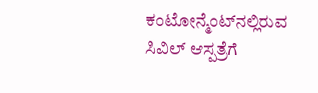ಕಂಟೋನ್ಮೆಂಟ್‌ನಲ್ಲಿರುವ ಸಿವಿಲ್ ಆಸ್ಪತ್ರೆಗೆ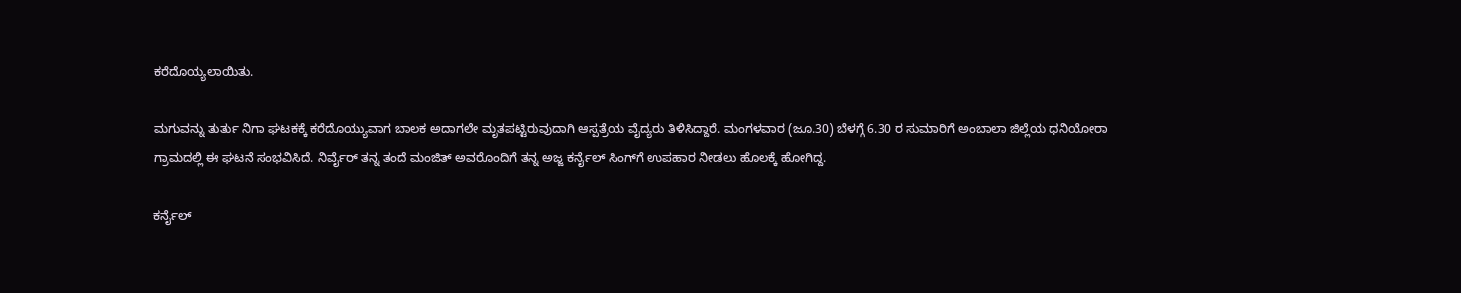ಕರೆದೊಯ್ಯಲಾಯಿತು.

ಮಗುವನ್ನು ತುರ್ತು ನಿಗಾ ಘಟಕಕ್ಕೆ ಕರೆದೊಯ್ಯುವಾಗ ಬಾಲಕ ಅದಾಗಲೇ ಮೃತಪಟ್ಟಿರುವುದಾಗಿ ಆಸ್ಪತ್ರೆಯ ವೈದ್ಯರು ತಿಳಿಸಿದ್ದಾರೆ. ಮಂಗಳವಾರ (ಜೂ.30) ಬೆಳಗ್ಗೆ 6.30 ರ ಸುಮಾರಿಗೆ ಅಂಬಾಲಾ ಜಿಲ್ಲೆಯ ಧನಿಯೋರಾ ಗ್ರಾಮದಲ್ಲಿ ಈ ಘಟನೆ ಸಂಭವಿಸಿದೆ. ನಿರ್ವೈರ್ ತನ್ನ ತಂದೆ ಮಂಜಿತ್ ಅವರೊಂದಿಗೆ ತನ್ನ ಅಜ್ಜ ಕರ್ನೈಲ್ ಸಿಂಗ್‌ಗೆ ಉಪಹಾರ ನೀಡಲು ಹೊಲಕ್ಕೆ ಹೋಗಿದ್ದ.

ಕರ್ನೈಲ್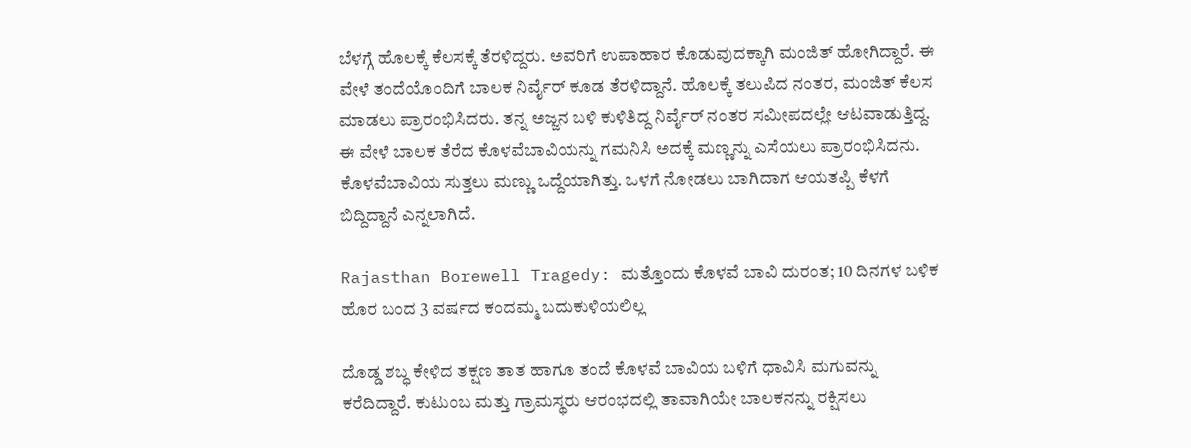ಬೆಳಗ್ಗೆ ಹೊಲಕ್ಕೆ ಕೆಲಸಕ್ಕೆ ತೆರಳಿದ್ದರು. ಅವರಿಗೆ ಉಪಾಹಾರ ಕೊಡುವುದಕ್ಕಾಗಿ ಮಂಜಿತ್ ಹೋಗಿದ್ದಾರೆ. ಈ ವೇಳೆ ತಂದೆಯೊಂದಿಗೆ ಬಾಲಕ ನಿರ್ವೈರ್ ಕೂಡ ತೆರಳಿದ್ದಾನೆ. ಹೊಲಕ್ಕೆ ತಲುಪಿದ ನಂತರ, ಮಂಜಿತ್ ಕೆಲಸ ಮಾಡಲು ಪ್ರಾರಂಭಿಸಿದರು. ತನ್ನ ಅಜ್ಜನ ಬಳಿ ಕುಳಿತಿದ್ದ ನಿರ್ವೈರ್ ನಂತರ ಸಮೀಪದಲ್ಲೇ ಆಟವಾಡುತ್ತಿದ್ದ. ಈ ವೇಳೆ ಬಾಲಕ ತೆರೆದ ಕೊಳವೆಬಾವಿಯನ್ನು ಗಮನಿಸಿ ಅದಕ್ಕೆ ಮಣ್ಣನ್ನು ಎಸೆಯಲು ಪ್ರಾರಂಭಿಸಿದನು. ಕೊಳವೆಬಾವಿಯ ಸುತ್ತಲು ಮಣ್ಣು ಒದ್ದೆಯಾಗಿತ್ತು. ಒಳಗೆ ನೋಡಲು ಬಾಗಿದಾಗ ಆಯತಪ್ಪಿ ಕೆಳಗೆ ಬಿದ್ದಿದ್ದಾನೆ ಎನ್ನಲಾಗಿದೆ.

Rajasthan Borewell Tragedy: ಮತ್ತೊಂದು ಕೊಳವೆ ಬಾವಿ ದುರಂತ; 10 ದಿನಗಳ ಬಳಿಕ ಹೊರ ಬಂದ 3 ವರ್ಷದ ಕಂದಮ್ಮ ಬದುಕುಳಿಯಲಿಲ್ಲ

ದೊಡ್ಡ ಶಬ್ಧ ಕೇಳಿದ ತಕ್ಷಣ ತಾತ ಹಾಗೂ ತಂದೆ ಕೊಳವೆ ಬಾವಿಯ ಬಳಿಗೆ ಧಾವಿಸಿ ಮಗುವನ್ನು ಕರೆದಿದ್ದಾರೆ. ಕುಟುಂಬ ಮತ್ತು ಗ್ರಾಮಸ್ಥರು ಆರಂಭದಲ್ಲಿ ತಾವಾಗಿಯೇ ಬಾಲಕನನ್ನು ರಕ್ಷಿಸಲು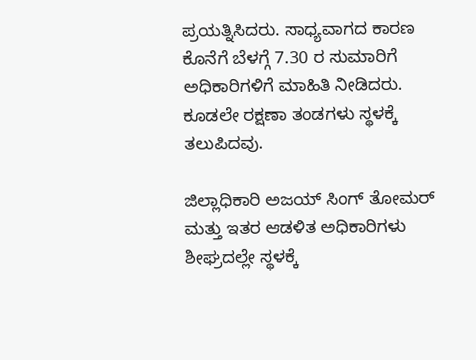ಪ್ರಯತ್ನಿಸಿದರು. ಸಾಧ್ಯವಾಗದ ಕಾರಣ ಕೊನೆಗೆ ಬೆಳಗ್ಗೆ 7.30 ರ ಸುಮಾರಿಗೆ ಅಧಿಕಾರಿಗಳಿಗೆ ಮಾಹಿತಿ ನೀಡಿದರು. ಕೂಡಲೇ ರಕ್ಷಣಾ ತಂಡಗಳು ಸ್ಥಳಕ್ಕೆ ತಲುಪಿದವು.

ಜಿಲ್ಲಾಧಿಕಾರಿ ಅಜಯ್ ಸಿಂಗ್ ತೋಮರ್ ಮತ್ತು ಇತರ ಆಡಳಿತ ಅಧಿಕಾರಿಗಳು ಶೀಘ್ರದಲ್ಲೇ ಸ್ಥಳಕ್ಕೆ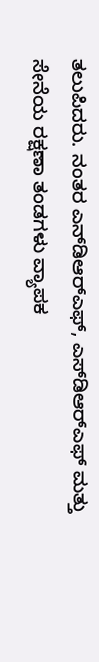ತಲುಪಿದರು. ನಂತರ ಎನ್‌ಡಿಆರ್‌ಎಫ್, ಎಸ್‌ಡಿಆರ್‌ಎಫ್ ಮತ್ತು ಸೇನೆಯ ರಕ್ಷಣಾ ತಂಡಗಳು ವ್ಯಾಪಕ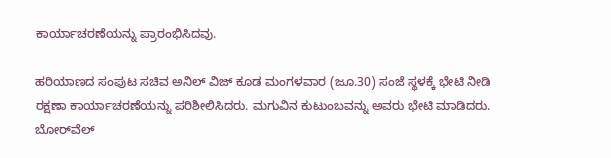ಕಾರ್ಯಾಚರಣೆಯನ್ನು ಪ್ರಾರಂಭಿಸಿದವು.

ಹರಿಯಾಣದ ಸಂಪುಟ ಸಚಿವ ಅನಿಲ್ ವಿಜ್ ಕೂಡ ಮಂಗಳವಾರ (ಜೂ.30) ಸಂಜೆ ಸ್ಥಳಕ್ಕೆ ಭೇಟಿ ನೀಡಿ ರಕ್ಷಣಾ ಕಾರ್ಯಾಚರಣೆಯನ್ನು ಪರಿಶೀಲಿಸಿದರು. ಮಗುವಿನ ಕುಟುಂಬವನ್ನು ಅವರು ಭೇಟಿ ಮಾಡಿದರು. ಬೋರ್‌ವೆಲ್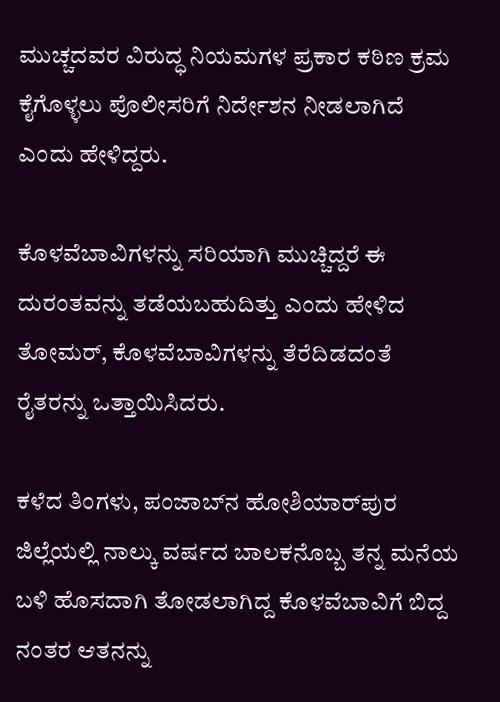ಮುಚ್ಚದವರ ವಿರುದ್ಧ ನಿಯಮಗಳ ಪ್ರಕಾರ ಕಠಿಣ ಕ್ರಮ ಕೈಗೊಳ್ಳಲು ಪೊಲೀಸರಿಗೆ ನಿರ್ದೇಶನ ನೀಡಲಾಗಿದೆ ಎಂದು ಹೇಳಿದ್ದರು.

ಕೊಳವೆಬಾವಿಗಳನ್ನು ಸರಿಯಾಗಿ ಮುಚ್ಚಿದ್ದರೆ ಈ ದುರಂತವನ್ನು ತಡೆಯಬಹುದಿತ್ತು ಎಂದು ಹೇಳಿದ ತೋಮರ್, ಕೊಳವೆಬಾವಿಗಳನ್ನು ತೆರೆದಿಡದಂತೆ ರೈತರನ್ನು ಒತ್ತಾಯಿಸಿದರು.

ಕಳೆದ ತಿಂಗಳು, ಪಂಜಾಬ್‌ನ ಹೋಶಿಯಾರ್‌ಪುರ ಜಿಲ್ಲೆಯಲ್ಲಿ ನಾಲ್ಕು ವರ್ಷದ ಬಾಲಕನೊಬ್ಬ ತನ್ನ ಮನೆಯ ಬಳಿ ಹೊಸದಾಗಿ ತೋಡಲಾಗಿದ್ದ ಕೊಳವೆಬಾವಿಗೆ ಬಿದ್ದ ನಂತರ ಆತನನ್ನು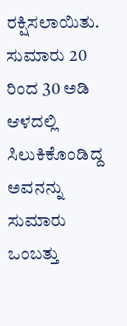ರಕ್ಷಿಸಲಾಯಿತು. ಸುಮಾರು 20 ರಿಂದ 30 ಅಡಿ ಆಳದಲ್ಲಿ ಸಿಲುಕಿಕೊಂಡಿದ್ದ ಅವನನ್ನು ಸುಮಾರು ಒಂಬತ್ತು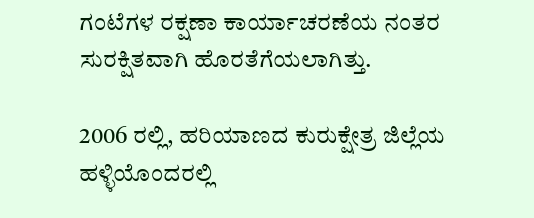ಗಂಟೆಗಳ ರಕ್ಷಣಾ ಕಾರ್ಯಾಚರಣೆಯ ನಂತರ ಸುರಕ್ಷಿತವಾಗಿ ಹೊರತೆಗೆಯಲಾಗಿತ್ತು.

2006 ರಲ್ಲಿ, ಹರಿಯಾಣದ ಕುರುಕ್ಷೇತ್ರ ಜಿಲ್ಲೆಯ ಹಳ್ಳಿಯೊಂದರಲ್ಲಿ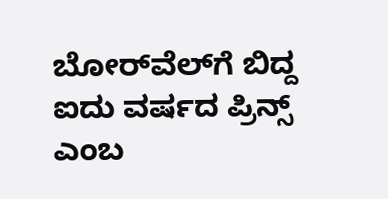ಬೋರ್‌ವೆಲ್‌ಗೆ ಬಿದ್ದ ಐದು ವರ್ಷದ ಪ್ರಿನ್ಸ್ ಎಂಬ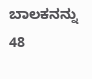ಬಾಲಕನನ್ನು 48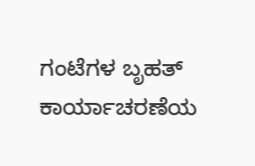ಗಂಟೆಗಳ ಬೃಹತ್ ಕಾರ್ಯಾಚರಣೆಯ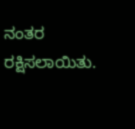ನಂತರ ರಕ್ಷಿಸಲಾಯಿತು.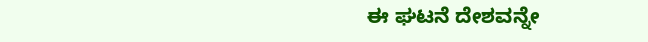ಈ ಘಟನೆ ದೇಶವನ್ನೇ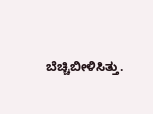ಬೆಚ್ಚಿಬೀಳಿಸಿತ್ತು.